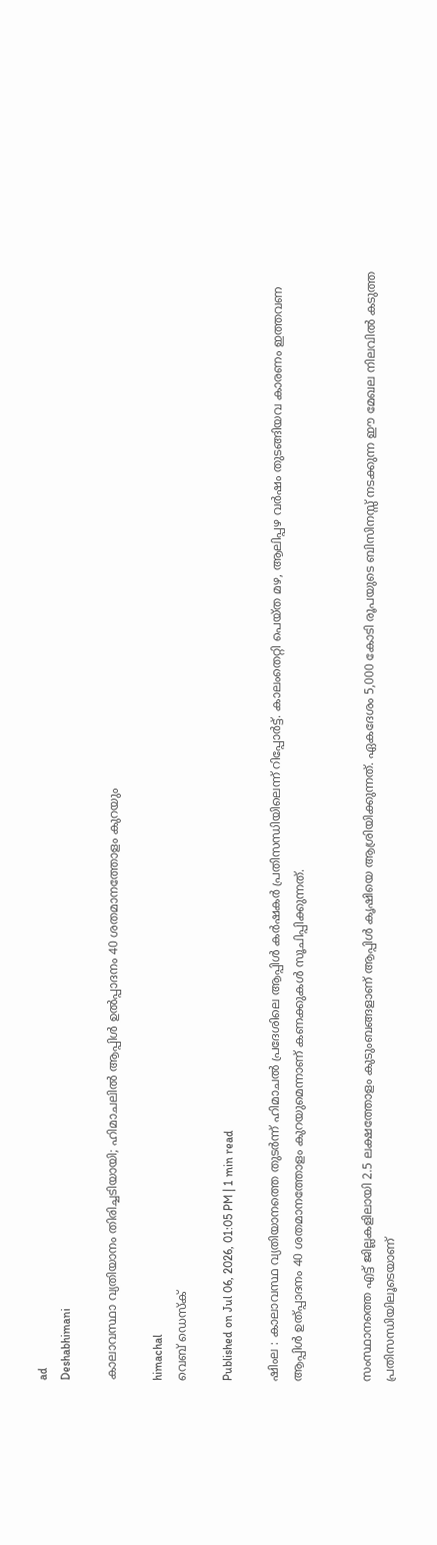ad
Deshabhimani

കാലാവസ്ഥാ വ്യതിയാനം തിരിച്ചടിയായി; ഹിമാചലില്‍ ആപ്പിൾ ഉല്‍പ്പാദനം 40 ശതമാനത്തോളം കുറയും

himachal
വെബ് ഡെസ്ക്

Published on Jul 06, 2026, 01:05 PM | 1 min read

ഷിംല : കാലാവസ്ഥ വ്യതിയാനത്തെ തുടർന്ന് ഹിമാചൽ പ്രദേശിലെ ആപ്പിൾ കർഷകർ പ്രതിസന്ധിയിലെന്ന് റിപ്പോർട്ട്. കാലംതെറ്റി പെയ്ത മഴ, ആലിപ്പഴ വർഷം തുടങ്ങിയവ കാരണം ഇത്തവണ ആപ്പിൾ ഉത്പ്പാദനം 40 ശതമാനത്തോളം കുറയുമെന്നാണ് കണക്കുകൾ സൂചിപ്പിക്കുന്നത്.


സംസ്ഥാനത്തെ എട്ട് ജില്ലകളിലായി 2.5 ലക്ഷത്തോളം കുടുംബങ്ങളാണ് ആപ്പിൾ കൃഷിയെ ആശ്രിയിക്കുന്നത്. ഏകദേശം 5,000 കോടി രൂപയുടെ ബിസിനസ്സ് നടക്കുന്ന ഈ മേഖല നിലവിൽ കടുത്ത പ്രതിസന്ധിയിലൂടെയാണ്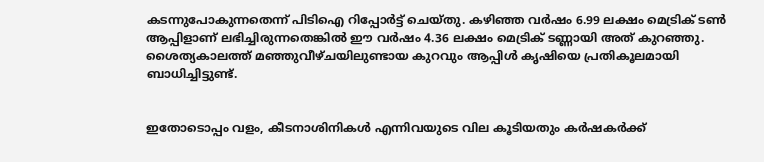കടന്നുപോകുന്നതെന്ന് പിടിഐ റിപ്പോർട്ട് ചെയ്തു. കഴിഞ്ഞ വർഷം 6.99 ലക്ഷം മെട്രിക് ടൺ ആപ്പിളാണ് ലഭിച്ചിരുന്നതെങ്കിൽ ഈ വർഷം 4.36 ലക്ഷം മെട്രിക് ടണ്ണായി അത് കുറഞ്ഞു. ശൈത്യകാലത്ത് മഞ്ഞുവീഴ്ചയിലുണ്ടായ കുറവും ആപ്പിൾ കൃഷിയെ പ്രതികൂലമായി ബാധിച്ചിട്ടുണ്ട്.


ഇതോടൊപ്പം വളം, കീടനാശിനികൾ എന്നിവയുടെ വില കൂടിയതും കർഷകർക്ക്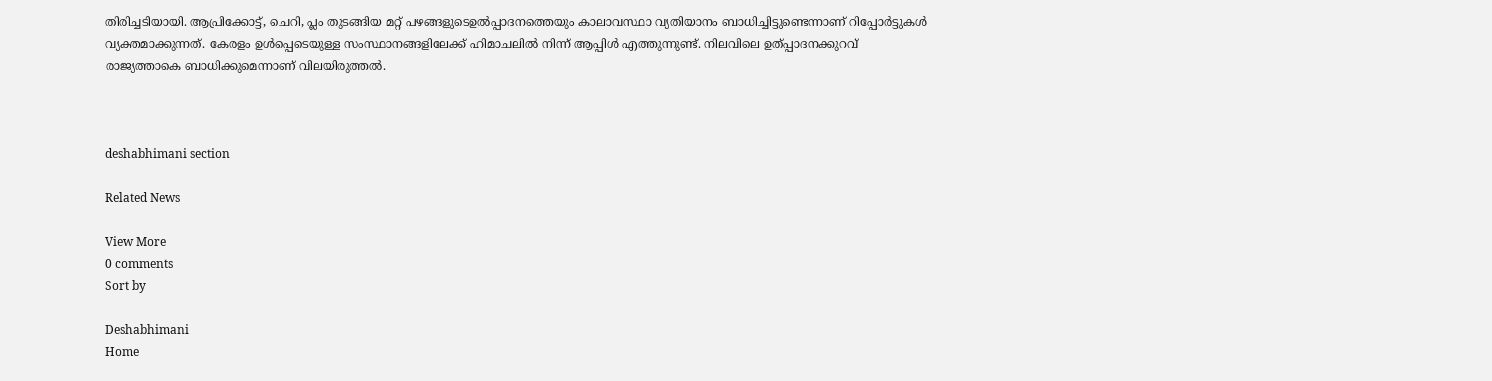തിരിച്ചടിയായി. ആപ്രിക്കോട്ട്, ചെറി, പ്ലം തുടങ്ങിയ മറ്റ് പഴങ്ങളുടെഉൽപ്പാദനത്തെയും കാലാവസ്ഥാ വ്യതിയാനം ബാധിച്ചിട്ടുണ്ടെന്നാണ് റിപ്പോർട്ടുകൾ വ്യക്തമാക്കുന്നത്. കേരളം ഉൾപ്പെടെയുള്ള സംസ്ഥാനങ്ങളിലേക്ക് ഹിമാചലിൽ നിന്ന് ആപ്പിൾ എത്തുന്നുണ്ട്. നിലവിലെ ഉത്പ്പാദനക്കുറവ് രാജ്യത്താകെ ബാധിക്കുമെന്നാണ് വിലയിരുത്തൽ.



deshabhimani section

Related News

View More
0 comments
Sort by

Deshabhimani
Home